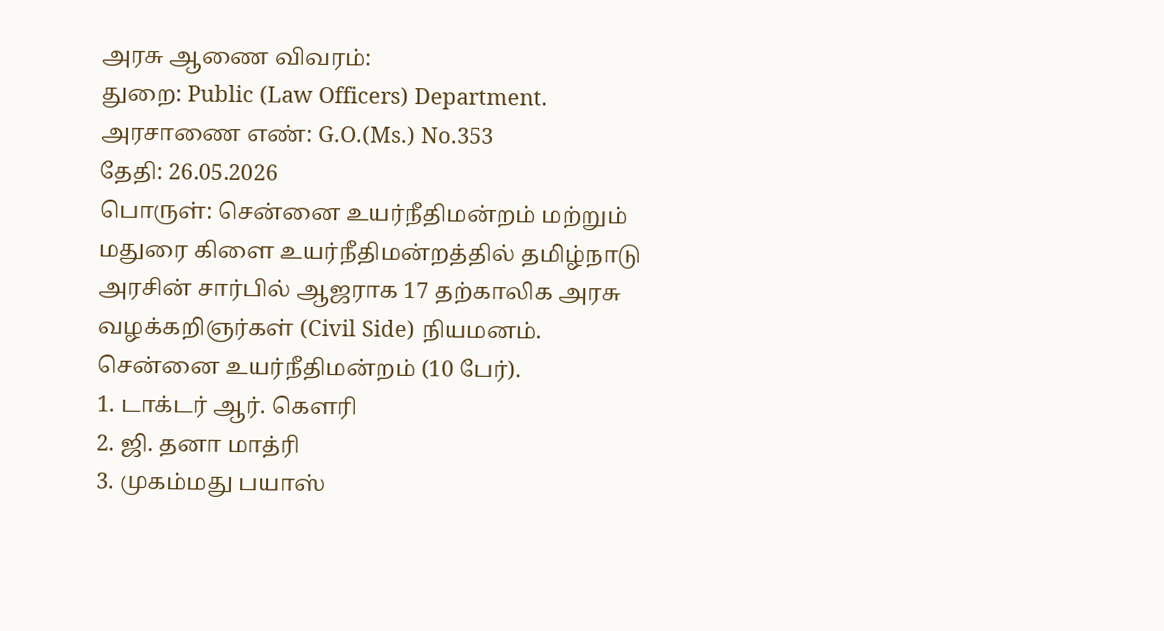அரசு ஆணை விவரம்:
துறை: Public (Law Officers) Department.
அரசாணை எண்: G.O.(Ms.) No.353
தேதி: 26.05.2026
பொருள்: சென்னை உயர்நீதிமன்றம் மற்றும் மதுரை கிளை உயர்நீதிமன்றத்தில் தமிழ்நாடு அரசின் சார்பில் ஆஜராக 17 தற்காலிக அரசு வழக்கறிஞர்கள் (Civil Side) நியமனம்.
சென்னை உயர்நீதிமன்றம் (10 பேர்).
1. டாக்டர் ஆர். கௌரி
2. ஜி. தனா மாத்ரி
3. முகம்மது பயாஸ்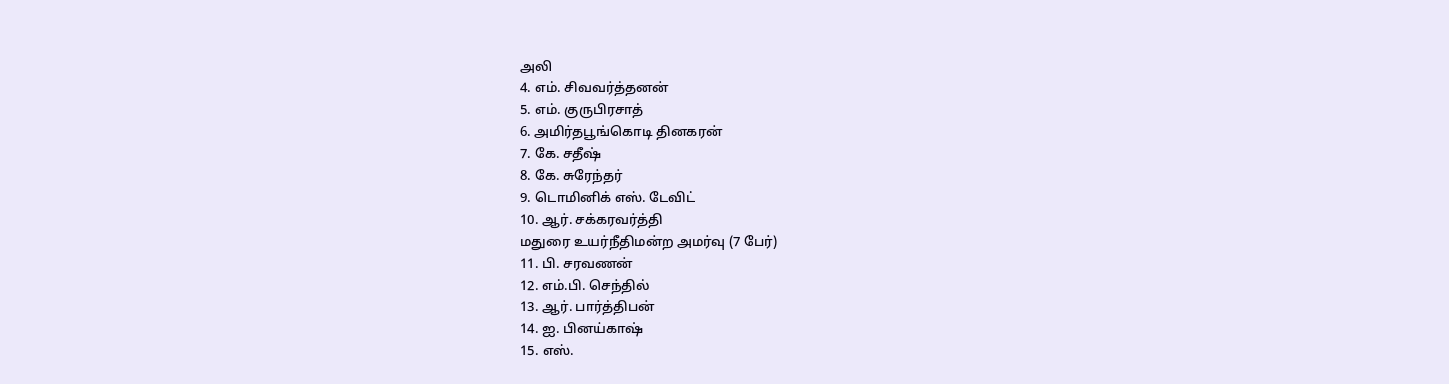அலி
4. எம். சிவவர்த்தனன்
5. எம். குருபிரசாத்
6. அமிர்தபூங்கொடி தினகரன்
7. கே. சதீஷ்
8. கே. சுரேந்தர்
9. டொமினிக் எஸ். டேவிட்
10. ஆர். சக்கரவர்த்தி
மதுரை உயர்நீதிமன்ற அமர்வு (7 பேர்)
11. பி. சரவணன்
12. எம்.பி. செந்தில்
13. ஆர். பார்த்திபன்
14. ஐ. பினய்காஷ்
15. எஸ்.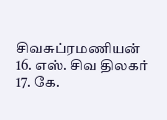சிவசுப்ரமணியன்
16. எஸ். சிவ திலகர்
17. கே.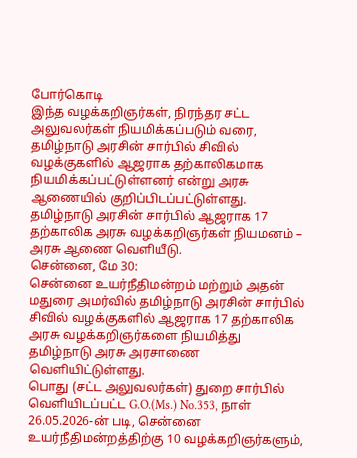போர்கொடி
இந்த வழக்கறிஞர்கள், நிரந்தர சட்ட அலுவலர்கள் நியமிக்கப்படும் வரை, தமிழ்நாடு அரசின் சார்பில் சிவில் வழக்குகளில் ஆஜராக தற்காலிகமாக நியமிக்கப்பட்டுள்ளனர் என்று அரசு ஆணையில் குறிப்பிடப்பட்டுள்ளது.
தமிழ்நாடு அரசின் சார்பில் ஆஜராக 17 தற்காலிக அரசு வழக்கறிஞர்கள் நியமனம் – அரசு ஆணை வெளியீடு.
சென்னை, மே 30:
சென்னை உயர்நீதிமன்றம் மற்றும் அதன் மதுரை அமர்வில் தமிழ்நாடு அரசின் சார்பில் சிவில் வழக்குகளில் ஆஜராக 17 தற்காலிக அரசு வழக்கறிஞர்களை நியமித்து தமிழ்நாடு அரசு அரசாணை வெளியிட்டுள்ளது.
பொது (சட்ட அலுவலர்கள்) துறை சார்பில் வெளியிடப்பட்ட G.O.(Ms.) No.353, நாள் 26.05.2026-ன் படி, சென்னை உயர்நீதிமன்றத்திற்கு 10 வழக்கறிஞர்களும்,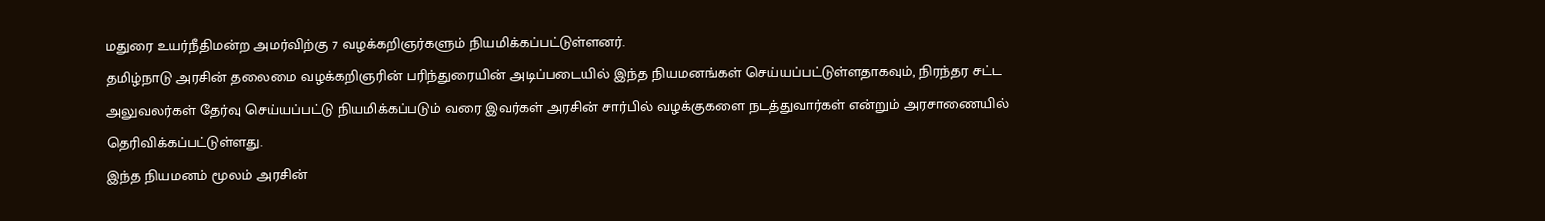மதுரை உயர்நீதிமன்ற அமர்விற்கு 7 வழக்கறிஞர்களும் நியமிக்கப்பட்டுள்ளனர்.
தமிழ்நாடு அரசின் தலைமை வழக்கறிஞரின் பரிந்துரையின் அடிப்படையில் இந்த நியமனங்கள் செய்யப்பட்டுள்ளதாகவும், நிரந்தர சட்ட அலுவலர்கள் தேர்வு செய்யப்பட்டு நியமிக்கப்படும் வரை இவர்கள் அரசின் சார்பில் வழக்குகளை நடத்துவார்கள் என்றும் அரசாணையில் தெரிவிக்கப்பட்டுள்ளது.
இந்த நியமனம் மூலம் அரசின்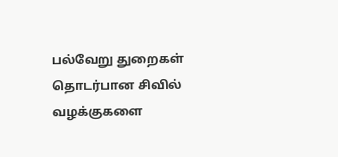பல்வேறு துறைகள் தொடர்பான சிவில் வழக்குகளை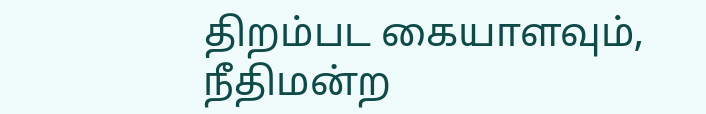திறம்பட கையாளவும், நீதிமன்ற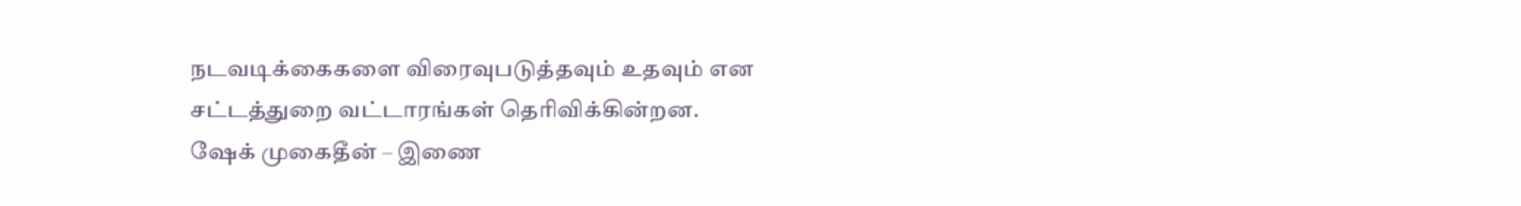நடவடிக்கைகளை விரைவுபடுத்தவும் உதவும் என சட்டத்துறை வட்டாரங்கள் தெரிவிக்கின்றன.
ஷேக் முகைதீன் – இணை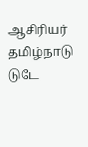ஆசிரியர்
தமிழ்நாடு டுடே